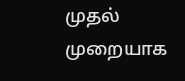முதல் முறையாக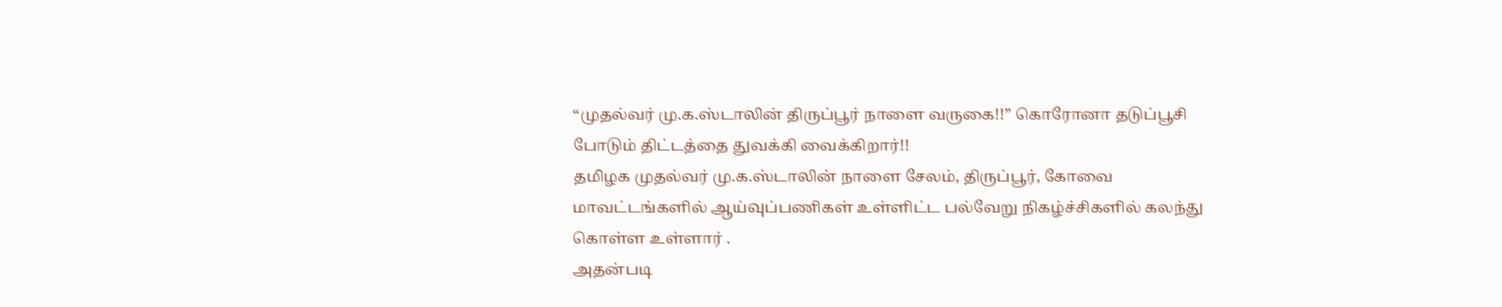“முதல்வர் மு.க.ஸ்டாலின் திருப்பூர் நாளை வருகை!!” கொரோனா தடுப்பூசி போடும் திட்டத்தை துவக்கி வைக்கிறார்!!
தமிழக முதல்வர் மு.க.ஸ்டாலின் நாளை சேலம், திருப்பூர், கோவை மாவட்டங்களில் ஆய்வுப்பணிகள் உள்ளிட்ட பல்வேறு நிகழ்ச்சிகளில் கலந்து கொள்ள உள்ளார் .
அதன்படி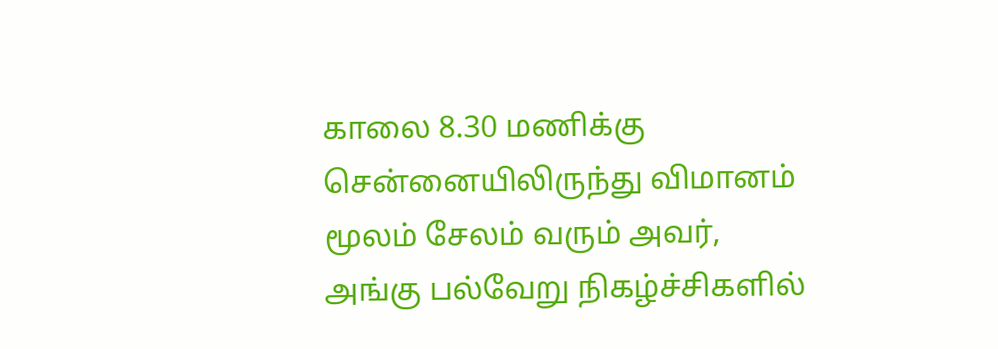காலை 8.30 மணிக்கு சென்னையிலிருந்து விமானம் மூலம் சேலம் வரும் அவர், அங்கு பல்வேறு நிகழ்ச்சிகளில்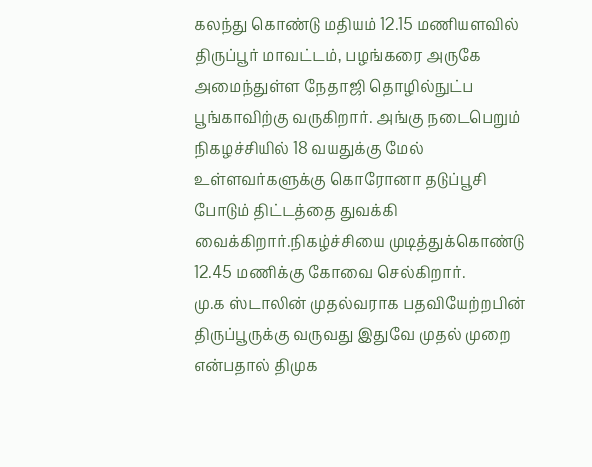கலந்து கொண்டு மதியம் 12.15 மணியளவில் திருப்பூர் மாவட்டம், பழங்கரை அருகே அமைந்துள்ள நேதாஜி தொழில்நுட்ப பூங்காவிற்கு வருகிறார். அங்கு நடைபெறும் நிகழச்சியில் 18 வயதுக்கு மேல் உள்ளவர்களுக்கு கொரோனா தடுப்பூசி போடும் திட்டத்தை துவக்கி வைக்கிறார்.நிகழ்ச்சியை முடித்துக்கொண்டு 12.45 மணிக்கு கோவை செல்கிறார்.
மு.க ஸ்டாலின் முதல்வராக பதவியேற்றபின் திருப்பூருக்கு வருவது இதுவே முதல் முறை என்பதால் திமுக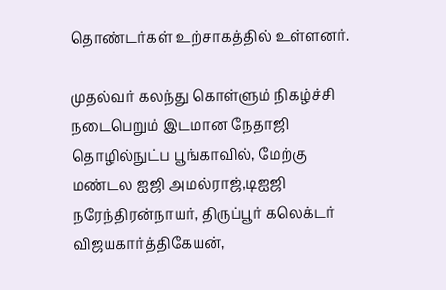தொண்டர்கள் உற்சாகத்தில் உள்ளனர்.

முதல்வர் கலந்து கொள்ளும் நிகழ்ச்சி நடைபெறும் இடமான நேதாஜி தொழில்நுட்ப பூங்காவில், மேற்கு மண்டல ஐஜி அமல்ராஜ்,டிஐஜி நரேந்திரன்நாயர், திருப்பூர் கலெக்டர் விஜயகார்த்திகேயன்,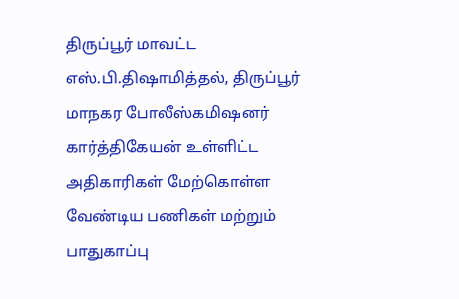திருப்பூர் மாவட்ட எஸ்.பி.திஷாமித்தல், திருப்பூர் மாநகர போலீஸ்கமிஷனர் கார்த்திகேயன் உள்ளிட்ட அதிகாரிகள் மேற்கொள்ள வேண்டிய பணிகள் மற்றும் பாதுகாப்பு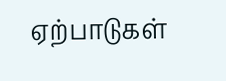ஏற்பாடுகள்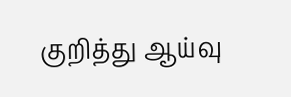குறித்து ஆய்வு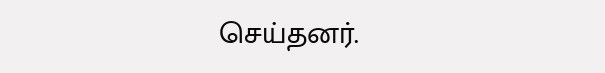செய்தனர்.